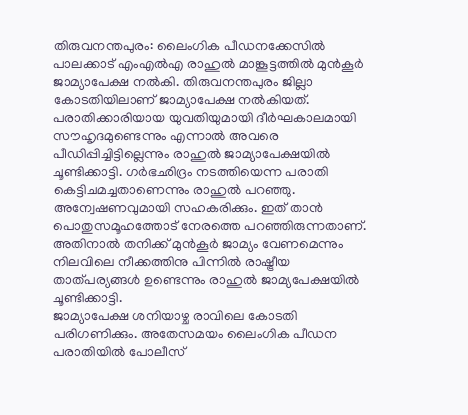തിരുവനന്തപുരം: ലൈംഗിക പീഡനക്കേസിൽ പാലക്കാട് എംഎൽഎ രാഹുൽ മാങ്കൂട്ടത്തിൽ മുൻകൂർ ജാമ്യാപേക്ഷ നൽകി. തിരുവനന്തപുരം ജില്ലാ കോടതിയിലാണ് ജാമ്യാപേക്ഷ നൽകിയത്.
പരാതിക്കാരിയായ യുവതിയുമായി ദീർഘകാലമായി സൗഹൃദമുണ്ടെന്നും എന്നാൽ അവരെ പീഡിപ്പിച്ചിട്ടില്ലെന്നും രാഹുൽ ജാമ്യാപേക്ഷയിൽ ചൂണ്ടിക്കാട്ടി. ഗർഭഛിദ്രം നടത്തിയെന്ന പരാതി കെട്ടിചമച്ചതാണെന്നും രാഹുൽ പറഞ്ഞു.
അന്വേഷണവുമായി സഹകരിക്കും. ഇത് താൻ പൊതുസമൂഹത്തോട് നേരത്തെ പറഞ്ഞിരുന്നതാണ്. അതിനാൽ തനിക്ക് മുൻകൂർ ജാമ്യം വേണമെന്നും നിലവിലെ നീക്കത്തിനു പിന്നിൽ രാഷ്ട്രീയ താത്പര്യങ്ങൾ ഉണ്ടെന്നും രാഹുൽ ജാമ്യപേക്ഷയിൽ ചൂണ്ടിക്കാട്ടി.
ജാമ്യാപേക്ഷ ശനിയാഴ്ച രാവിലെ കോടതി പരിഗണിക്കും. അതേസമയം ലൈംഗിക പീഡന പരാതിയിൽ പോലീസ്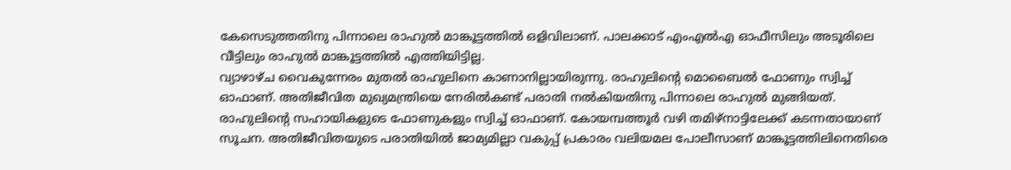കേസെടുത്തതിനു പിന്നാലെ രാഹുൽ മാങ്കൂട്ടത്തിൽ ഒളിവിലാണ്. പാലക്കാട് എംഎൽഎ ഓഫീസിലും അടൂരിലെ വീട്ടിലും രാഹുൽ മാങ്കൂട്ടത്തിൽ എത്തിയിട്ടില്ല.
വ്യാഴാഴ്ച വൈകുന്നേരം മുതൽ രാഹുലിനെ കാണാനില്ലായിരുന്നു. രാഹുലിന്റെ മൊബൈൽ ഫോണും സ്വിച്ച് ഓഫാണ്. അതിജീവിത മുഖ്യമന്ത്രിയെ നേരിൽകണ്ട് പരാതി നൽകിയതിനു പിന്നാലെ രാഹുൽ മുങ്ങിയത്.
രാഹുലിന്റെ സഹായികളുടെ ഫോണുകളും സ്വിച്ച് ഓഫാണ്. കോയമ്പത്തൂർ വഴി തമിഴ്നാട്ടിലേക്ക് കടന്നതായാണ് സൂചന. അതിജീവിതയുടെ പരാതിയിൽ ജാമ്യമില്ലാ വകുപ്പ് പ്രകാരം വലിയമല പോലീസാണ് മാങ്കൂട്ടത്തിലിനെതിരെ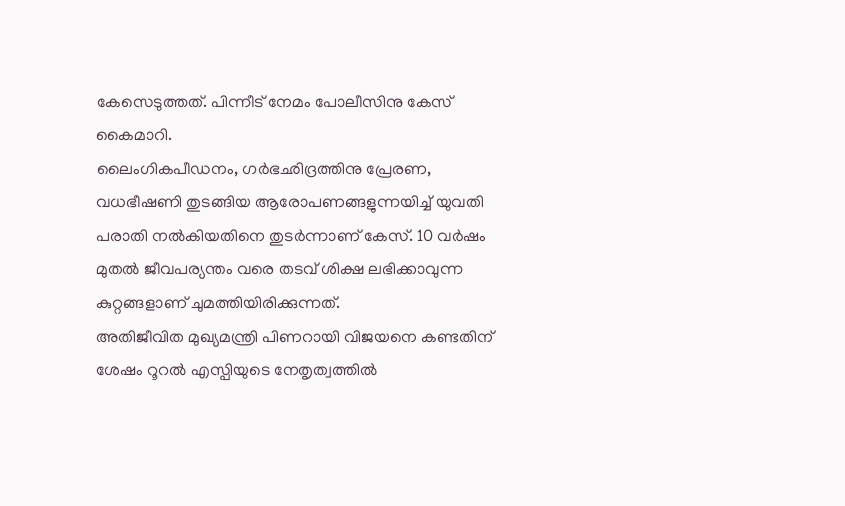കേസെടുത്തത്. പിന്നീട് നേമം പോലീസിനു കേസ് കൈമാറി.
ലൈംഗികപീഡനം, ഗർഭഛിദ്രത്തിനു പ്രേരണ, വധഭീഷണി തുടങ്ങിയ ആരോപണങ്ങളുന്നയിച്ച് യുവതി പരാതി നൽകിയതിനെ തുടർന്നാണ് കേസ്. 10 വർഷം മുതൽ ജീവപര്യന്തം വരെ തടവ് ശിക്ഷ ലഭിക്കാവുന്ന കുറ്റങ്ങളാണ് ചുമത്തിയിരിക്കുന്നത്.
അതിജീവിത മുഖ്യമന്ത്രി പിണറായി വിജയനെ കണ്ടതിന് ശേഷം റൂറൽ എസ്പിയുടെ നേതൃത്വത്തിൽ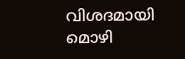വിശദമായി മൊഴി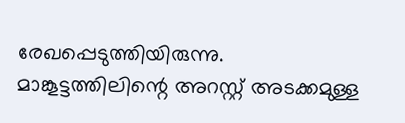രേഖപ്പെടുത്തിയിരുന്നു. മാങ്കൂട്ടത്തിലിന്റെ അറസ്റ്റ് അടക്കമുള്ള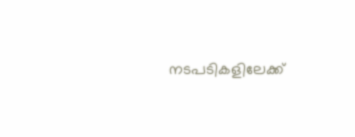നടപടികളിലേക്ക്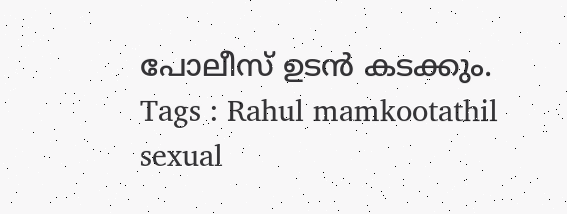പോലീസ് ഉടൻ കടക്കും.
Tags : Rahul mamkootathil sexual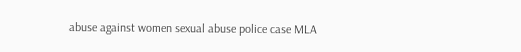abuse against women sexual abuse police case MLA